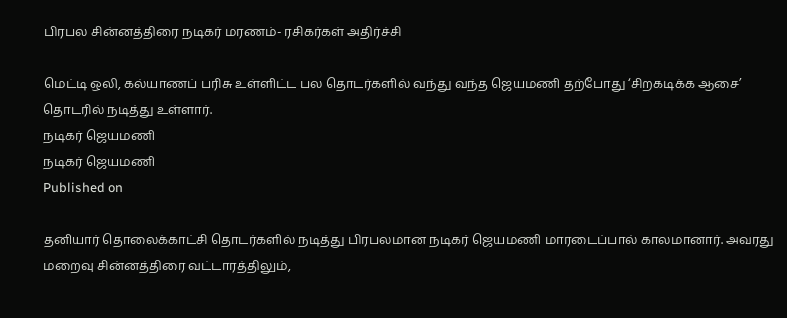பிரபல சின்னத்திரை நடிகர் மரணம்- ரசிகர்கள் அதிர்ச்சி

மெட்டி ஒலி, கல்யாணப் பரிசு உள்ளிட்ட பல தொடர்களில் வந்து வந்த ஜெயமணி தற்போது ‘சிறகடிக்க ஆசை’ தொடரில் நடித்து உள்ளார்.
நடிகர் ஜெயமணி
நடிகர் ஜெயமணி
Published on

தனியார் தொலைக்காட்சி தொடர்களில் நடித்து பிரபலமான நடிகர் ஜெயமணி மாரடைப்பால் காலமானார். அவரது மறைவு சின்னத்திரை வட்டாரத்திலும்,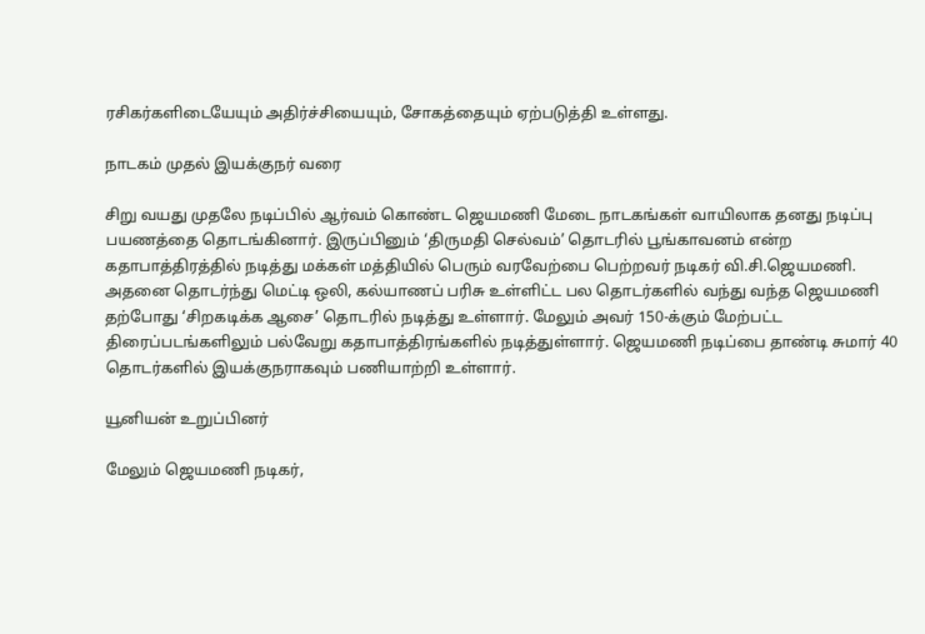ரசிகர்களிடையேயும் அதிர்ச்சியையும், சோகத்தையும் ஏற்படுத்தி உள்ளது.

நாடகம் முதல் இயக்குநர் வரை

சிறு வயது முதலே நடிப்பில் ஆர்வம் கொண்ட ஜெயமணி மேடை நாடகங்கள் வாயிலாக தனது நடிப்பு பயணத்தை தொடங்கினார். இருப்பினும் ‘திருமதி செல்வம்’ தொடரில் பூங்காவனம் என்ற கதாபாத்திரத்தில் நடித்து மக்கள் மத்தியில் பெரும் வரவேற்பை பெற்றவர் நடிகர் வி.சி.ஜெயமணி. அதனை தொடர்ந்து மெட்டி ஒலி, கல்யாணப் பரிசு உள்ளிட்ட பல தொடர்களில் வந்து வந்த ஜெயமணி தற்போது ‘சிறகடிக்க ஆசை’ தொடரில் நடித்து உள்ளார். மேலும் அவர் 150-க்கும் மேற்பட்ட திரைப்படங்களிலும் பல்வேறு கதாபாத்திரங்களில் நடித்துள்ளார். ஜெயமணி நடிப்பை தாண்டி சுமார் 40 தொடர்களில் இயக்குநராகவும் பணியாற்றி உள்ளார்.

யூனியன் உறுப்பினர்

மேலும் ஜெயமணி நடிகர்,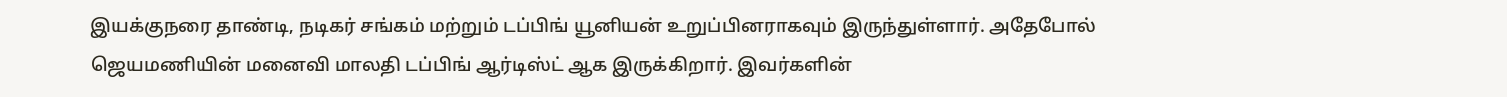இயக்குநரை தாண்டி, நடிகர் சங்கம் மற்றும் டப்பிங் யூனியன் உறுப்பினராகவும் இருந்துள்ளார். அதேபோல் ஜெயமணியின் மனைவி மாலதி டப்பிங் ஆர்டிஸ்ட் ஆக இருக்கிறார். இவர்களின்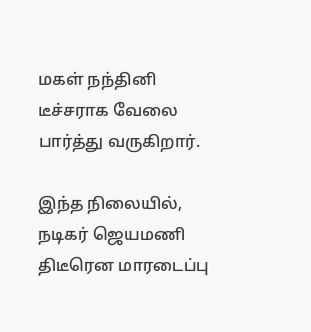மகள் நந்தினி டீச்சராக வேலை பார்த்து வருகிறார்.

இந்த நிலையில், நடிகர் ஜெயமணி திடீரென மாரடைப்பு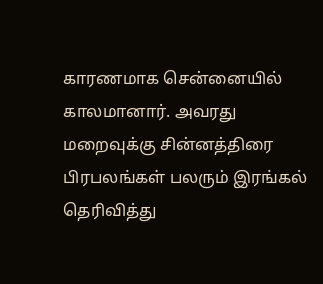காரணமாக சென்னையில் காலமானார். அவரது மறைவுக்கு சின்னத்திரை பிரபலங்கள் பலரும் இரங்கல் தெரிவித்து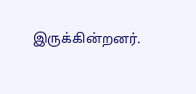இருக்கின்றனர்.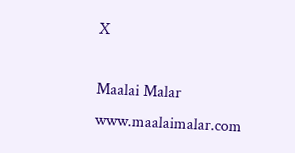X

Maalai Malar
www.maalaimalar.com